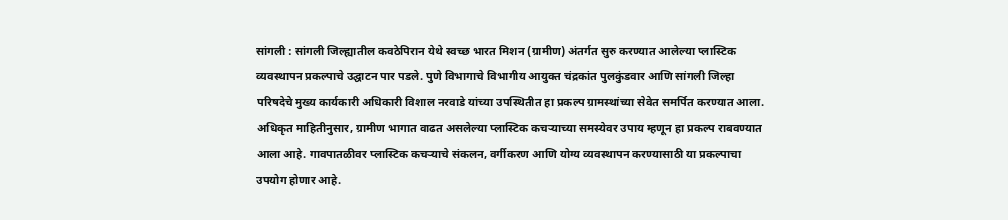सांगली : सांगली जिल्ह्यातील कवठेपिरान येथे स्वच्छ भारत मिशन (ग्रामीण) अंतर्गत सुरु करण्यात आलेल्या प्लास्टिक व्यवस्थापन प्रकल्पाचे उद्घाटन पार पडले. पुणे विभागाचे विभागीय आयुक्त चंद्रकांत पुलकुंडवार आणि सांगली जिल्हा परिषदेचे मुख्य कार्यकारी अधिकारी विशाल नरवाडे यांच्या उपस्थितीत हा प्रकल्प ग्रामस्थांच्या सेवेत समर्पित करण्यात आला.
अधिकृत माहितीनुसार, ग्रामीण भागात वाढत असलेल्या प्लास्टिक कचऱ्याच्या समस्येवर उपाय म्हणून हा प्रकल्प राबवण्यात आला आहे. गावपातळीवर प्लास्टिक कचऱ्याचे संकलन, वर्गीकरण आणि योग्य व्यवस्थापन करण्यासाठी या प्रकल्पाचा उपयोग होणार आहे.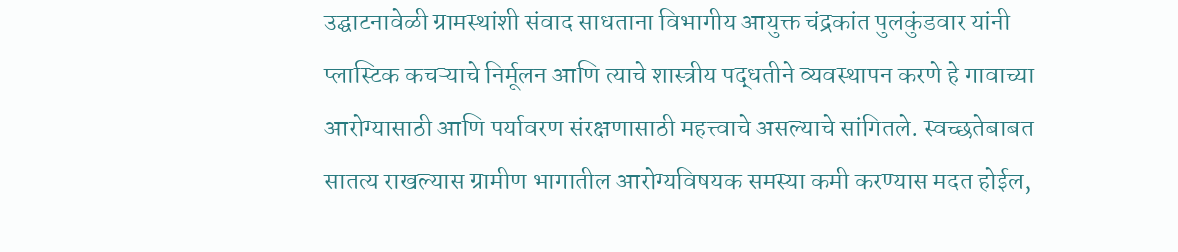उद्घाटनावेळी ग्रामस्थांशी संवाद साधताना विभागीय आयुक्त चंद्रकांत पुलकुंडवार यांनी प्लास्टिक कचऱ्याचे निर्मूलन आणि त्याचे शास्त्रीय पद्धतीने व्यवस्थापन करणे हे गावाच्या आरोग्यासाठी आणि पर्यावरण संरक्षणासाठी महत्त्वाचे असल्याचे सांगितले. स्वच्छतेबाबत सातत्य राखल्यास ग्रामीण भागातील आरोग्यविषयक समस्या कमी करण्यास मदत होईल,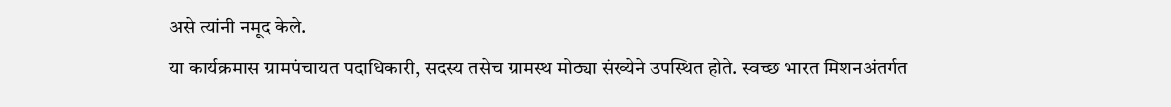असे त्यांनी नमूद केले.
या कार्यक्रमास ग्रामपंचायत पदाधिकारी, सदस्य तसेच ग्रामस्थ मोठ्या संख्येने उपस्थित होते. स्वच्छ भारत मिशनअंतर्गत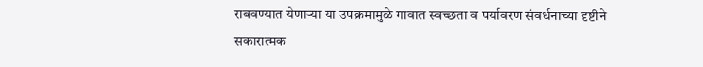राबवण्यात येणाऱ्या या उपक्रमामुळे गावात स्वच्छता व पर्यावरण संवर्धनाच्या दृष्टीने सकारात्मक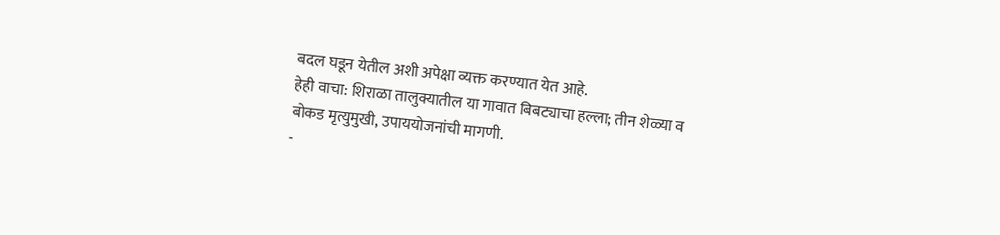बदल घडून येतील अशी अपेक्षा व्यक्त करण्यात येत आहे.
हेही वाचा: शिराळा तालुक्यातील या गावात बिबट्याचा हल्ला; तीन शेळ्या व बोकड मृत्युमुखी, उपाययोजनांची मागणी.
-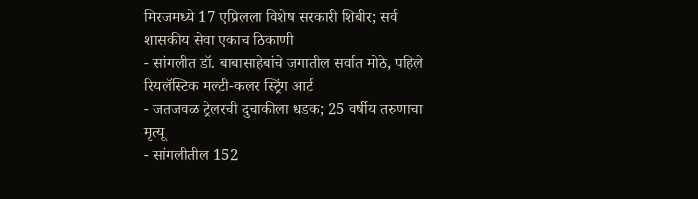मिरजमध्ये 17 एप्रिलला विशेष सरकारी शिबीर; सर्व शासकीय सेवा एकाच ठिकाणी
- सांगलीत डॉ. बाबासाहेबांचे जगातील सर्वात मोठे, पहिले रियलॅस्टिक मल्टी-कलर स्ट्रिंग आर्ट
- जतजवळ ट्रेलरची दुचाकीला धडक; 25 वर्षीय तरुणाचा मृत्यू
- सांगलीतील 152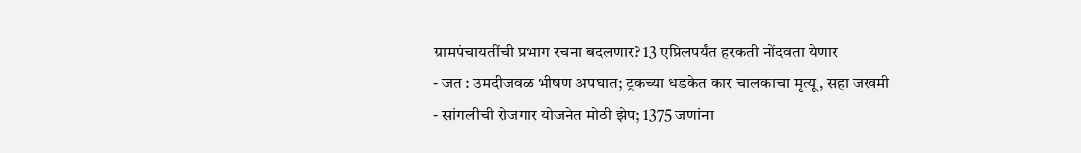ग्रामपंचायतींची प्रभाग रचना बदलणार? 13 एप्रिलपर्यंत हरकती नोंदवता येणार
- जत : उमदीजवळ भीषण अपघात; ट्रकच्या धडकेत कार चालकाचा मृत्यू, सहा जखमी
- सांगलीची रोजगार योजनेत मोठी झेप; 1375 जणांना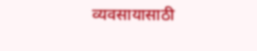व्यवसायासाठी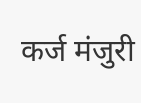कर्ज मंजुरी